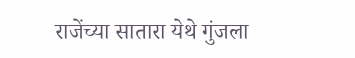राजेंच्या सातारा येथे गुंजला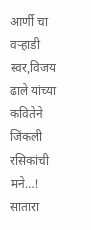आर्णी चा वऱ्हाडी स्वर,विजय ढाले यांच्या कवितेने जिंकली रसिकांची मने…!
सातारा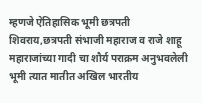म्हणजे ऐतिहासिक भूमी छत्रपती शिवराय,छत्रपती संभाजी महाराज व राजे शाहू महाराजांच्या गादी चा शौर्य पराक्रम अनुभवलेली भूमी त्यात मातीत अखिल भारतीय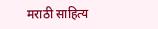मराठी साहित्य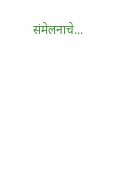संमेलनाचे...